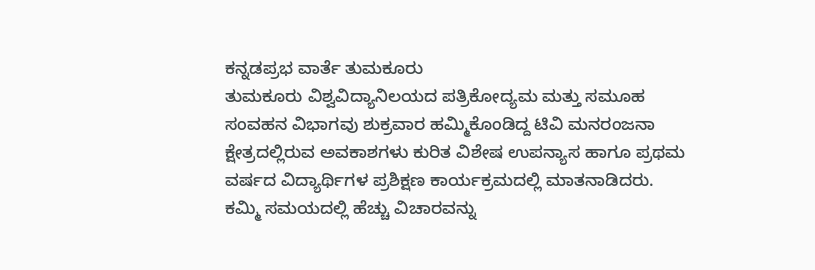ಕನ್ನಡಪ್ರಭ ವಾರ್ತೆ ತುಮಕೂರು
ತುಮಕೂರು ವಿಶ್ವವಿದ್ಯಾನಿಲಯದ ಪತ್ರಿಕೋದ್ಯಮ ಮತ್ತು ಸಮೂಹ ಸಂವಹನ ವಿಭಾಗವು ಶುಕ್ರವಾರ ಹಮ್ಮಿಕೊಂಡಿದ್ದ ಟಿವಿ ಮನರಂಜನಾ ಕ್ಷೇತ್ರದಲ್ಲಿರುವ ಅವಕಾಶಗಳು ಕುರಿತ ವಿಶೇಷ ಉಪನ್ಯಾಸ ಹಾಗೂ ಪ್ರಥಮ ವರ್ಷದ ವಿದ್ಯಾರ್ಥಿಗಳ ಪ್ರಶಿಕ್ಷಣ ಕಾರ್ಯಕ್ರಮದಲ್ಲಿ ಮಾತನಾಡಿದರು.
ಕಮ್ಮಿ ಸಮಯದಲ್ಲಿ ಹೆಚ್ಚು ವಿಚಾರವನ್ನು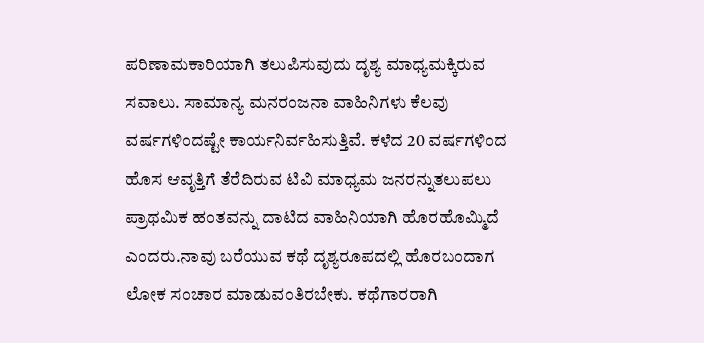ಪರಿಣಾಮಕಾರಿಯಾಗಿ ತಲುಪಿಸುವುದು ದೃಶ್ಯ ಮಾಧ್ಯಮಕ್ಕಿರುವ ಸವಾಲು. ಸಾಮಾನ್ಯ ಮನರಂಜನಾ ವಾಹಿನಿಗಳು ಕೆಲವು ವರ್ಷಗಳಿಂದಷ್ಟೇ ಕಾರ್ಯನಿರ್ವಹಿಸುತ್ತಿವೆ. ಕಳೆದ 20 ವರ್ಷಗಳಿಂದ ಹೊಸ ಆವೃತ್ತಿಗೆ ತೆರೆದಿರುವ ಟಿವಿ ಮಾಧ್ಯಮ ಜನರನ್ನುತಲುಪಲು ಪ್ರಾಥಮಿಕ ಹಂತವನ್ನು ದಾಟಿದ ವಾಹಿನಿಯಾಗಿ ಹೊರಹೊಮ್ಮಿದೆ ಎಂದರು.ನಾವು ಬರೆಯುವ ಕಥೆ ದೃಶ್ಯರೂಪದಲ್ಲಿ ಹೊರಬಂದಾಗ ಲೋಕ ಸಂಚಾರ ಮಾಡುವಂತಿರಬೇಕು. ಕಥೆಗಾರರಾಗಿ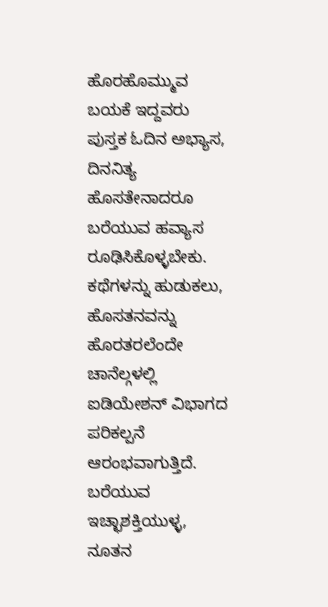ಹೊರಹೊಮ್ಮುವ ಬಯಕೆ ಇದ್ದವರು ಪುಸ್ತಕ ಓದಿನ ಅಭ್ಯಾಸ, ದಿನನಿತ್ಯ ಹೊಸತೇನಾದರೂ ಬರೆಯುವ ಹವ್ಯಾಸ ರೂಢಿಸಿಕೊಳ್ಳಬೇಕು. ಕಥೆಗಳನ್ನು ಹುಡುಕಲು, ಹೊಸತನವನ್ನು ಹೊರತರಲೆಂದೇ ಚಾನೆಲ್ಗಳಲ್ಲಿ ಐಡಿಯೇಶನ್ ವಿಭಾಗದ ಪರಿಕಲ್ಪನೆ ಆರಂಭವಾಗುತ್ತಿದೆ. ಬರೆಯುವ ಇಚ್ಛಾಶಕ್ತಿಯುಳ್ಳ, ನೂತನ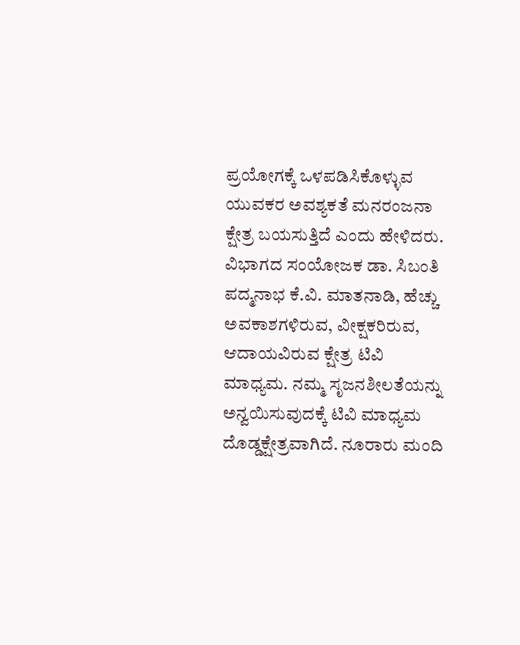ಪ್ರಯೋಗಕ್ಕೆ ಒಳಪಡಿಸಿಕೊಳ್ಳುವ ಯುವಕರ ಅವಶ್ಯಕತೆ ಮನರಂಜನಾ ಕ್ಷೇತ್ರ ಬಯಸುತ್ತಿದೆ ಎಂದು ಹೇಳಿದರು.
ವಿಭಾಗದ ಸಂಯೋಜಕ ಡಾ. ಸಿಬಂತಿ ಪದ್ಮನಾಭ ಕೆ.ವಿ. ಮಾತನಾಡಿ, ಹೆಚ್ಚು ಅವಕಾಶಗಳಿರುವ, ವೀಕ್ಷಕರಿರುವ, ಆದಾಯವಿರುವ ಕ್ಷೇತ್ರ ಟಿವಿ ಮಾಧ್ಯಮ. ನಮ್ಮ ಸೃಜನಶೀಲತೆಯನ್ನು ಅನ್ವಯಿಸುವುದಕ್ಕೆ ಟಿವಿ ಮಾಧ್ಯಮ ದೊಡ್ಡಕ್ಷೇತ್ರವಾಗಿದೆ. ನೂರಾರು ಮಂದಿ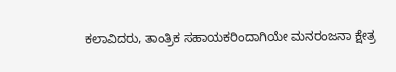ಕಲಾವಿದರು, ತಾಂತ್ರಿಕ ಸಹಾಯಕರಿಂದಾಗಿಯೇ ಮನರಂಜನಾ ಕ್ಷೇತ್ರ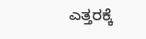ಎತ್ತರಕ್ಕೆ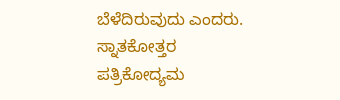ಬೆಳೆದಿರುವುದು ಎಂದರು.
ಸ್ನಾತಕೋತ್ತರ ಪತ್ರಿಕೋದ್ಯಮ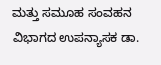ಮತ್ತು ಸಮೂಹ ಸಂವಹನ ವಿಭಾಗದ ಉಪನ್ಯಾಸಕ ಡಾ.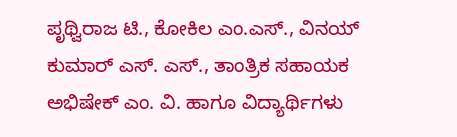ಪೃಥ್ವಿರಾಜ ಟಿ., ಕೋಕಿಲ ಎಂ.ಎಸ್., ವಿನಯ್ ಕುಮಾರ್ ಎಸ್. ಎಸ್., ತಾಂತ್ರಿಕ ಸಹಾಯಕ ಅಭಿಷೇಕ್ ಎಂ. ವಿ. ಹಾಗೂ ವಿದ್ಯಾರ್ಥಿಗಳು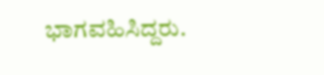ಭಾಗವಹಿಸಿದ್ದರು.